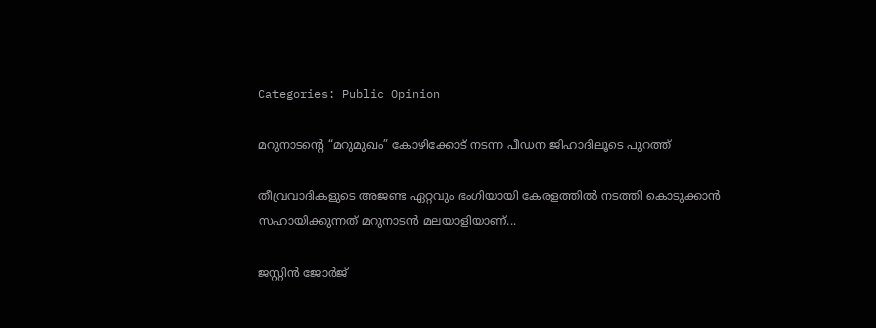Categories: Public Opinion

മറുനാടന്റെ “മറുമുഖം” കോഴിക്കോട് നടന്ന പീഡന ജിഹാദിലൂടെ പുറത്ത്

തീവ്രവാദികളുടെ അജണ്ട ഏറ്റവും ഭംഗിയായി കേരളത്തിൽ നടത്തി കൊടുക്കാൻ സഹായിക്കുന്നത് മറുനാടൻ മലയാളിയാണ്...

ജസ്റ്റിൻ ജോർജ്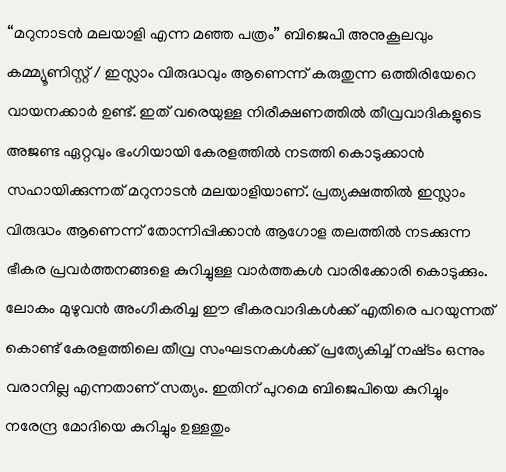“മറുനാടൻ മലയാളി എന്ന മഞ്ഞ പത്രം” ബിജെപി അനുകൂലവും കമ്മ്യൂണിസ്റ്റ് / ഇസ്ലാം വിരുദ്ധവും ആണെന്ന് കരുതുന്ന ഒത്തിരിയേറെ വായനക്കാർ ഉണ്ട്. ഇത് വരെയുള്ള നിരീക്ഷണത്തിൽ തീവ്രവാദികളുടെ അജണ്ട ഏറ്റവും ഭംഗിയായി കേരളത്തിൽ നടത്തി കൊടുക്കാൻ സഹായിക്കുന്നത് മറുനാടൻ മലയാളിയാണ്. പ്രത്യക്ഷത്തിൽ ഇസ്ലാം വിരുദ്ധം ആണെന്ന് തോന്നിപ്പിക്കാൻ ആഗോള തലത്തിൽ നടക്കുന്ന ഭീകര പ്രവർത്തനങ്ങളെ കുറിച്ചുള്ള വാർത്തകൾ വാരിക്കോരി കൊടുക്കും. ലോകം മുഴുവൻ അംഗീകരിച്ച ഈ ഭീകരവാദികൾക്ക് എതിരെ പറയുന്നത് കൊണ്ട് കേരളത്തിലെ തീവ്ര സംഘടനകൾക്ക് പ്രത്യേകിച്ച് നഷ്‌ടം ഒന്നും വരാനില്ല എന്നതാണ് സത്യം. ഇതിന് പുറമെ ബിജെപിയെ കുറിച്ചും നരേന്ദ്ര മോദിയെ കുറിച്ചും ഉള്ളതും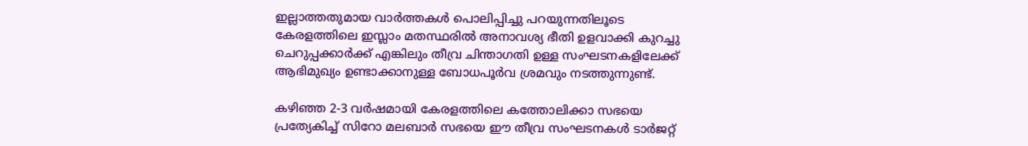ഇല്ലാത്തതുമായ വാർത്തകൾ പൊലിപ്പിച്ചു പറയുന്നതിലൂടെ കേരളത്തിലെ ഇസ്ലാം മതസ്ഥരിൽ അനാവശ്യ ഭീതി ഉളവാക്കി കുറച്ചു ചെറുപ്പക്കാർക്ക് എങ്കിലും തീവ്ര ചിന്താഗതി ഉള്ള സംഘടനകളിലേക്ക് ആഭിമുഖ്യം ഉണ്ടാക്കാനുള്ള ബോധപൂർവ ശ്രമവും നടത്തുന്നുണ്ട്.

കഴിഞ്ഞ 2-3 വർഷമായി കേരളത്തിലെ കത്തോലിക്കാ സഭയെ പ്രത്യേകിച്ച് സിറോ മലബാർ സഭയെ ഈ തീവ്ര സംഘടനകൾ ടാർജറ്റ്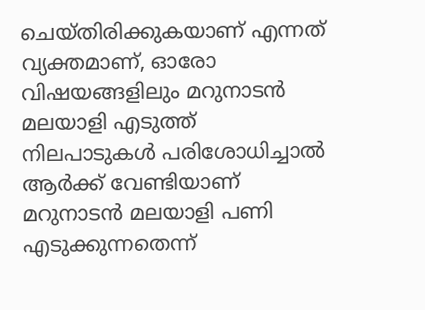ചെയ്തിരിക്കുകയാണ് എന്നത് വ്യക്തമാണ്, ഓരോ വിഷയങ്ങളിലും മറുനാടൻ മലയാളി എടുത്ത് നിലപാടുകൾ പരിശോധിച്ചാൽ ആർക്ക് വേണ്ടിയാണ് മറുനാടൻ മലയാളി പണി എടുക്കുന്നതെന്ന്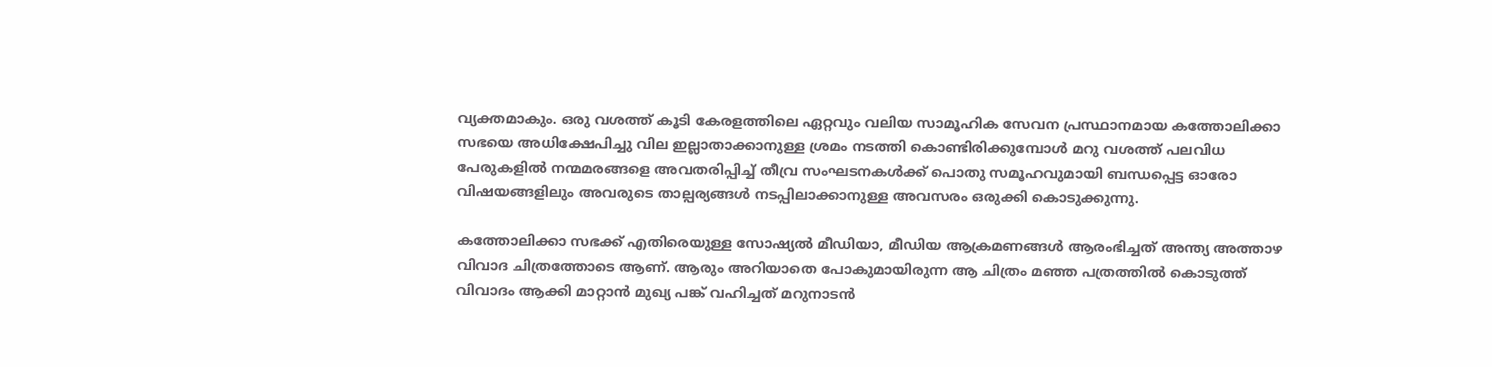വ്യക്തമാകും. ഒരു വശത്ത് കൂടി കേരളത്തിലെ ഏറ്റവും വലിയ സാമൂഹിക സേവന പ്രസ്ഥാനമായ കത്തോലിക്കാ സഭയെ അധിക്ഷേപിച്ചു വില ഇല്ലാതാക്കാനുള്ള ശ്രമം നടത്തി കൊണ്ടിരിക്കുമ്പോൾ മറു വശത്ത് പലവിധ പേരുകളിൽ നന്മമരങ്ങളെ അവതരിപ്പിച്ച് തീവ്ര സംഘടനകൾക്ക് പൊതു സമൂഹവുമായി ബന്ധപ്പെട്ട ഓരോ വിഷയങ്ങളിലും അവരുടെ താല്പര്യങ്ങൾ നടപ്പിലാക്കാനുള്ള അവസരം ഒരുക്കി കൊടുക്കുന്നു.

കത്തോലിക്കാ സഭക്ക് എതിരെയുള്ള സോഷ്യൽ മീഡിയാ, മീഡിയ ആക്രമണങ്ങൾ ആരംഭിച്ചത് അന്ത്യ അത്താഴ വിവാദ ചിത്രത്തോടെ ആണ്. ആരും അറിയാതെ പോകുമായിരുന്ന ആ ചിത്രം മഞ്ഞ പത്രത്തിൽ കൊടുത്ത് വിവാദം ആക്കി മാറ്റാൻ മുഖ്യ പങ്ക് വഹിച്ചത് മറുനാടൻ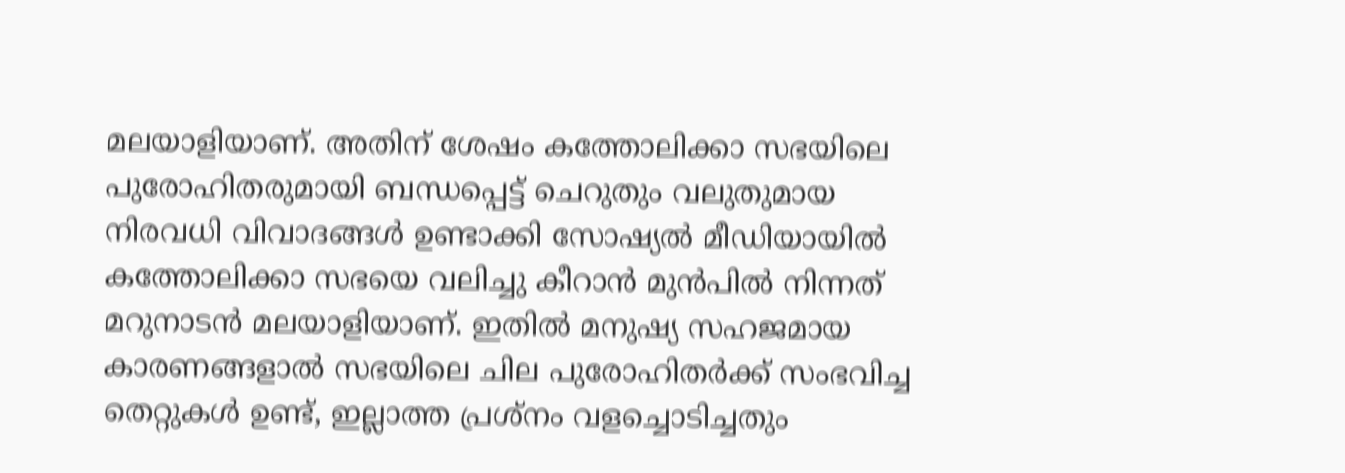മലയാളിയാണ്. അതിന് ശേഷം കത്തോലിക്കാ സഭയിലെ പുരോഹിതരുമായി ബന്ധപ്പെട്ട് ചെറുതും വലുതുമായ നിരവധി വിവാദങ്ങൾ ഉണ്ടാക്കി സോഷ്യൽ മീഡിയായിൽ കത്തോലിക്കാ സഭയെ വലിച്ചു കീറാൻ മുൻപിൽ നിന്നത് മറുനാടൻ മലയാളിയാണ്. ഇതിൽ മനുഷ്യ സഹജമായ കാരണങ്ങളാൽ സഭയിലെ ചില പുരോഹിതർക്ക് സംഭവിച്ച തെറ്റുകൾ ഉണ്ട്, ഇല്ലാത്ത പ്രശ്നം വളച്ചൊടിച്ചതും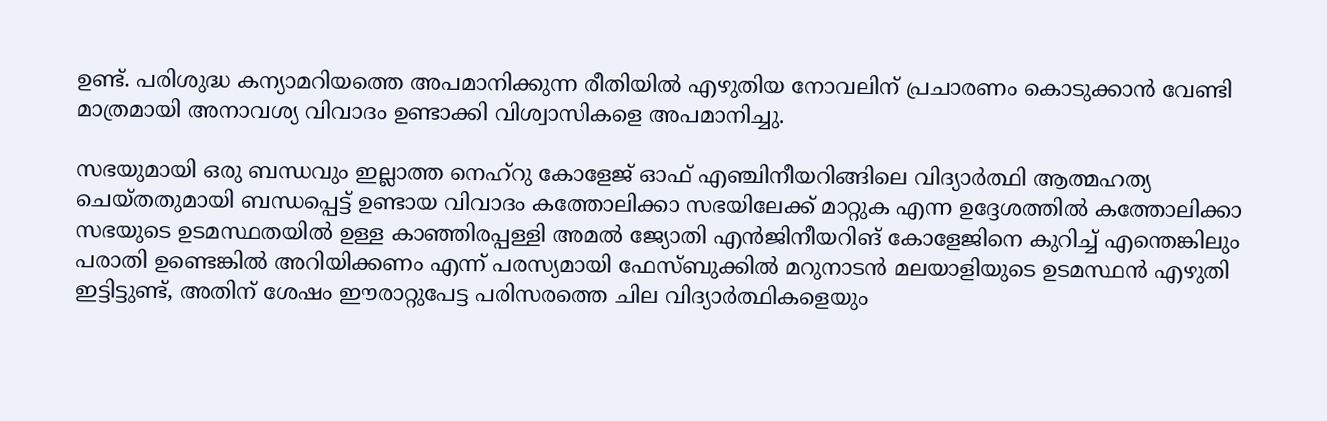ഉണ്ട്. പരിശുദ്ധ കന്യാമറിയത്തെ അപമാനിക്കുന്ന രീതിയിൽ എഴുതിയ നോവലിന് പ്രചാരണം കൊടുക്കാൻ വേണ്ടി മാത്രമായി അനാവശ്യ വിവാദം ഉണ്ടാക്കി വിശ്വാസികളെ അപമാനിച്ചു.

സഭയുമായി ഒരു ബന്ധവും ഇല്ലാത്ത നെഹ്‌റു കോളേജ് ഓഫ് എഞ്ചിനീയറിങ്ങിലെ വിദ്യാർത്ഥി ആത്മഹത്യ ചെയ്തതുമായി ബന്ധപ്പെട്ട് ഉണ്ടായ വിവാദം കത്തോലിക്കാ സഭയിലേക്ക് മാറ്റുക എന്ന ഉദ്ദേശത്തിൽ കത്തോലിക്കാ സഭയുടെ ഉടമസ്ഥതയിൽ ഉള്ള കാഞ്ഞിരപ്പള്ളി അമൽ ജ്യോതി എൻജിനീയറിങ് കോളേജിനെ കുറിച്ച് എന്തെങ്കിലും പരാതി ഉണ്ടെങ്കിൽ അറിയിക്കണം എന്ന് പരസ്യമായി ഫേസ്ബുക്കിൽ മറുനാടൻ മലയാളിയുടെ ഉടമസ്ഥൻ എഴുതി ഇട്ടിട്ടുണ്ട്, അതിന് ശേഷം ഈരാറ്റുപേട്ട പരിസരത്തെ ചില വിദ്യാർത്ഥികളെയും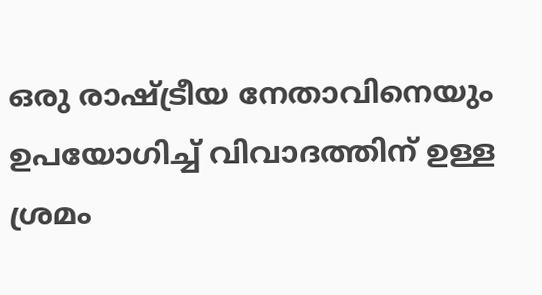ഒരു രാഷ്ട്രീയ നേതാവിനെയും ഉപയോഗിച്ച് വിവാദത്തിന് ഉള്ള ശ്രമം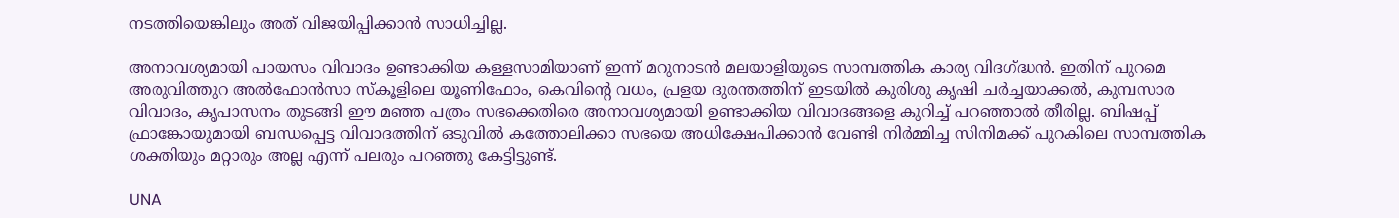നടത്തിയെങ്കിലും അത് വിജയിപ്പിക്കാൻ സാധിച്ചില്ല.

അനാവശ്യമായി പായസം വിവാദം ഉണ്ടാക്കിയ കള്ളസാമിയാണ് ഇന്ന് മറുനാടൻ മലയാളിയുടെ സാമ്പത്തിക കാര്യ വിദഗ്ദ്ധൻ. ഇതിന് പുറമെ അരുവിത്തുറ അൽഫോൻസാ സ്‌കൂളിലെ യൂണിഫോം, കെവിന്റെ വധം, പ്രളയ ദുരന്തത്തിന് ഇടയിൽ കുരിശു കൃഷി ചർച്ചയാക്കൽ, കുമ്പസാര വിവാദം, കൃപാസനം തുടങ്ങി ഈ മഞ്ഞ പത്രം സഭക്കെതിരെ അനാവശ്യമായി ഉണ്ടാക്കിയ വിവാദങ്ങളെ കുറിച്ച് പറഞ്ഞാൽ തീരില്ല. ബിഷപ്പ് ഫ്രാങ്കോയുമായി ബന്ധപ്പെട്ട വിവാദത്തിന് ഒടുവിൽ കത്തോലിക്കാ സഭയെ അധിക്ഷേപിക്കാൻ വേണ്ടി നിർമ്മിച്ച സിനിമക്ക് പുറകിലെ സാമ്പത്തിക ശക്തിയും മറ്റാരും അല്ല എന്ന് പലരും പറഞ്ഞു കേട്ടിട്ടുണ്ട്.

UNA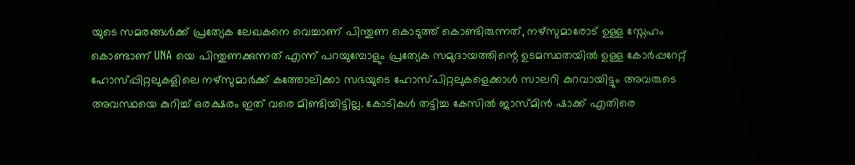യുടെ സമരങ്ങൾക്ക് പ്രത്യേക ലേഖകനെ വെച്ചാണ് പിന്തുണ കൊടുത്ത് കൊണ്ടിരുന്നത്, നഴ്സുമാരോട് ഉള്ള സ്നേഹം കൊണ്ടാണ് UNA യെ പിന്തുണക്കുന്നത് എന്ന് പറയുമ്പോളും പ്രത്യേക സമുദായത്തിന്റെ ഉടമസ്ഥതയിൽ ഉള്ള കോർപ്പറേറ്റ് ഹോസ്പ്പിറ്റലുകളിലെ നഴ്സുമാർക്ക് കത്തോലിക്കാ സഭയുടെ ഹോസ്പിറ്റലുകളെക്കാൾ സാലറി കുറവായിട്ടും അവരുടെ അവസ്ഥയെ കുറിച്ച് ഒരക്ഷരം ഇത് വരെ മിണ്ടിയിട്ടില്ല. കോടികൾ തട്ടിച്ച കേസിൽ ജാസ്മിൻ ഷാക്ക് എതിരെ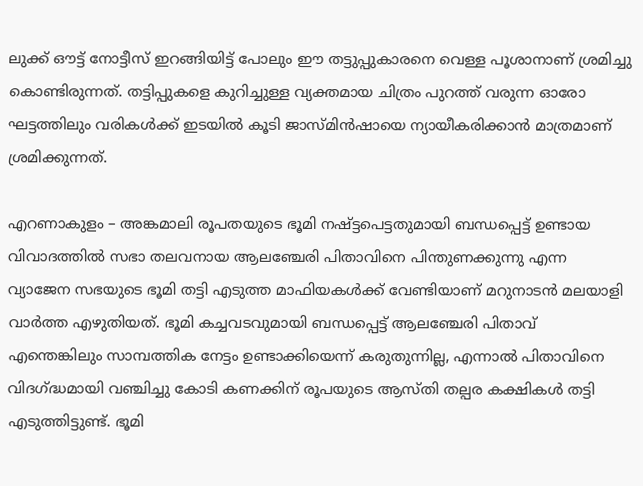ലുക്ക് ഔട്ട് നോട്ടീസ് ഇറങ്ങിയിട്ട് പോലും ഈ തട്ടുപ്പുകാരനെ വെള്ള പൂശാനാണ് ശ്രമിച്ചു കൊണ്ടിരുന്നത്. തട്ടിപ്പുകളെ കുറിച്ചുള്ള വ്യക്തമായ ചിത്രം പുറത്ത് വരുന്ന ഓരോ ഘട്ടത്തിലും വരികൾക്ക് ഇടയിൽ കൂടി ജാസ്മിൻഷായെ ന്യായീകരിക്കാൻ മാത്രമാണ് ശ്രമിക്കുന്നത്.

എറണാകുളം – അങ്കമാലി രൂപതയുടെ ഭൂമി നഷ്ട്ടപെട്ടതുമായി ബന്ധപ്പെട്ട് ഉണ്ടായ വിവാദത്തിൽ സഭാ തലവനായ ആലഞ്ചേരി പിതാവിനെ പിന്തുണക്കുന്നു എന്ന വ്യാജേന സഭയുടെ ഭൂമി തട്ടി എടുത്ത മാഫിയകൾക്ക് വേണ്ടിയാണ് മറുനാടൻ മലയാളി വാർത്ത എഴുതിയത്. ഭൂമി കച്ചവടവുമായി ബന്ധപ്പെട്ട് ആലഞ്ചേരി പിതാവ് എന്തെങ്കിലും സാമ്പത്തിക നേട്ടം ഉണ്ടാക്കിയെന്ന് കരുതുന്നില്ല, എന്നാൽ പിതാവിനെ വിദഗ്ദ്ധമായി വഞ്ചിച്ചു കോടി കണക്കിന് രൂപയുടെ ആസ്തി തല്പര കക്ഷികൾ തട്ടി എടുത്തിട്ടുണ്ട്. ഭൂമി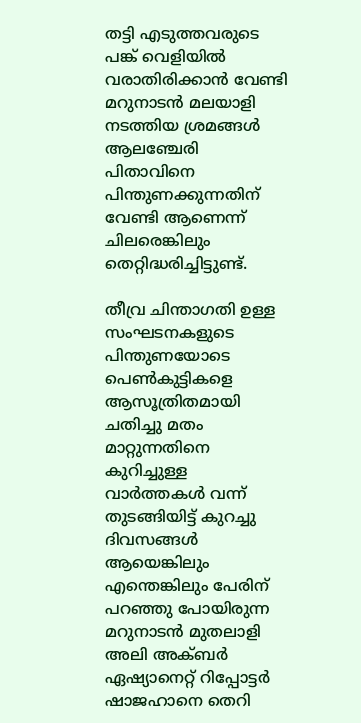തട്ടി എടുത്തവരുടെ പങ്ക് വെളിയിൽ വരാതിരിക്കാൻ വേണ്ടി മറുനാടൻ മലയാളി നടത്തിയ ശ്രമങ്ങൾ ആലഞ്ചേരി പിതാവിനെ പിന്തുണക്കുന്നതിന് വേണ്ടി ആണെന്ന് ചിലരെങ്കിലും തെറ്റിദ്ധരിച്ചിട്ടുണ്ട്.

തീവ്ര ചിന്താഗതി ഉള്ള സംഘടനകളുടെ പിന്തുണയോടെ പെൺകുട്ടികളെ ആസൂത്രിതമായി ചതിച്ചു മതം മാറ്റുന്നതിനെ കുറിച്ചുള്ള വാർത്തകൾ വന്ന് തുടങ്ങിയിട്ട് കുറച്ചു ദിവസങ്ങൾ ആയെങ്കിലും എന്തെങ്കിലും പേരിന് പറഞ്ഞു പോയിരുന്ന മറുനാടൻ മുതലാളി അലി അക്ബർ ഏഷ്യാനെറ്റ് റിപ്പോട്ടർ ഷാജഹാനെ തെറി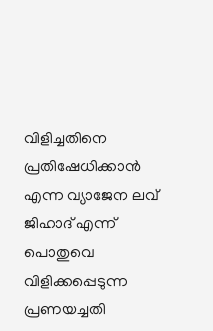വിളിച്ചതിനെ പ്രതിഷേധിക്കാൻ എന്ന വ്യാജേന ലവ് ജിഹാദ് എന്ന് പൊതുവെ വിളിക്കപ്പെടുന്ന പ്രണയച്ചതി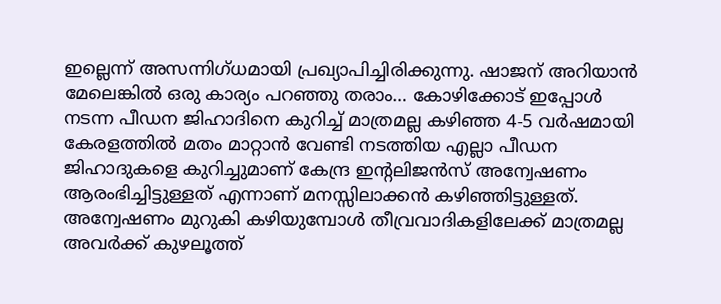ഇല്ലെന്ന് അസന്നിഗ്ധമായി പ്രഖ്യാപിച്ചിരിക്കുന്നു. ഷാജന് അറിയാൻ മേലെങ്കിൽ ഒരു കാര്യം പറഞ്ഞു തരാം… കോഴിക്കോട് ഇപ്പോൾ നടന്ന പീഡന ജിഹാദിനെ കുറിച്ച് മാത്രമല്ല കഴിഞ്ഞ 4-5 വർഷമായി കേരളത്തിൽ മതം മാറ്റാൻ വേണ്ടി നടത്തിയ എല്ലാ പീഡന ജിഹാദുകളെ കുറിച്ചുമാണ് കേന്ദ്ര ഇന്റലിജൻസ് അന്വേഷണം ആരംഭിച്ചിട്ടുള്ളത് എന്നാണ് മനസ്സിലാക്കൻ കഴിഞ്ഞിട്ടുള്ളത്. അന്വേഷണം മുറുകി കഴിയുമ്പോൾ തീവ്രവാദികളിലേക്ക് മാത്രമല്ല അവർക്ക് കുഴലൂത്ത്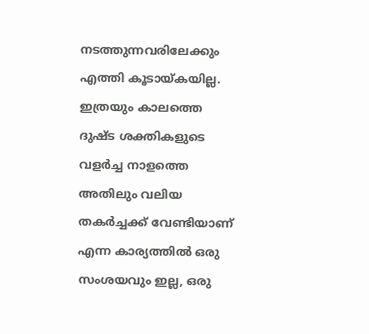നടത്തുന്നവരിലേക്കും എത്തി കൂടായ്കയില്ല. ഇത്രയും കാലത്തെ ദുഷ്‌ട ശക്തികളുടെ വളർച്ച നാളത്തെ അതിലും വലിയ തകർച്ചക്ക് വേണ്ടിയാണ് എന്ന കാര്യത്തിൽ ഒരു സംശയവും ഇല്ല, ഒരു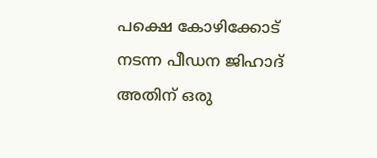പക്ഷെ കോഴിക്കോട് നടന്ന പീഡന ജിഹാദ് അതിന് ഒരു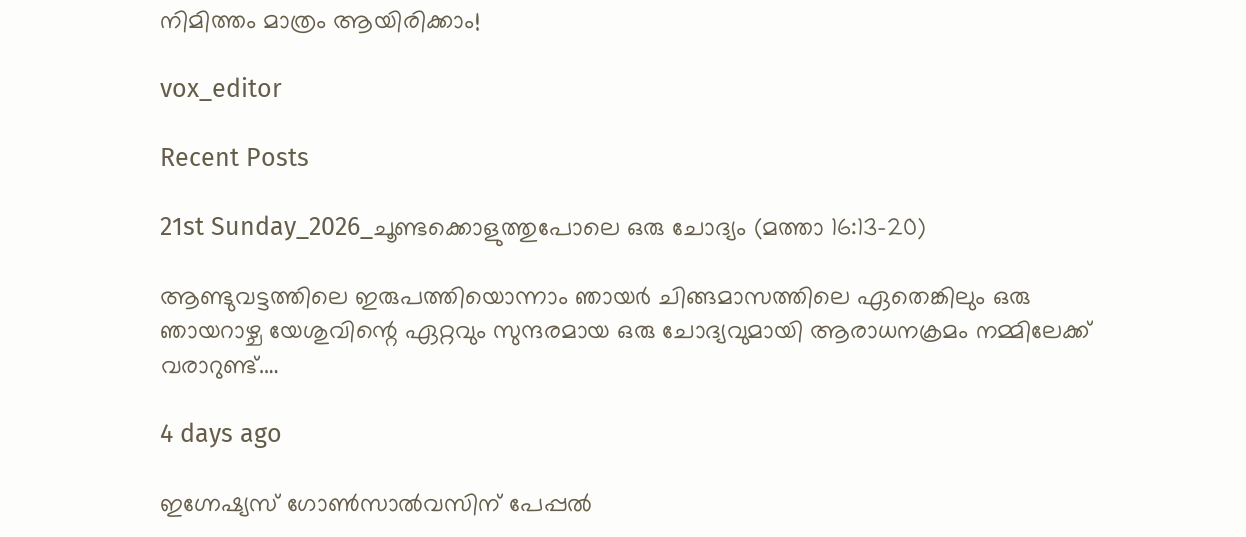നിമിത്തം മാത്രം ആയിരിക്കാം!

vox_editor

Recent Posts

21st Sunday_2026_ചൂണ്ടക്കൊളുത്തുപോലെ ഒരു ചോദ്യം (മത്താ 16:13-20)

ആണ്ടുവട്ടത്തിലെ ഇരുപത്തിയൊന്നാം ഞായർ ചിങ്ങമാസത്തിലെ ഏതെങ്കിലും ഒരു ഞായറാഴ്ച യേശുവിന്റെ ഏറ്റവും സുന്ദരമായ ഒരു ചോദ്യവുമായി ആരാധനക്രമം നമ്മിലേക്ക് വരാറുണ്ട്.…

4 days ago

ഇഗ്നേഷ്യസ് ഗോൺസാൽവസിന് പേപ്പൽ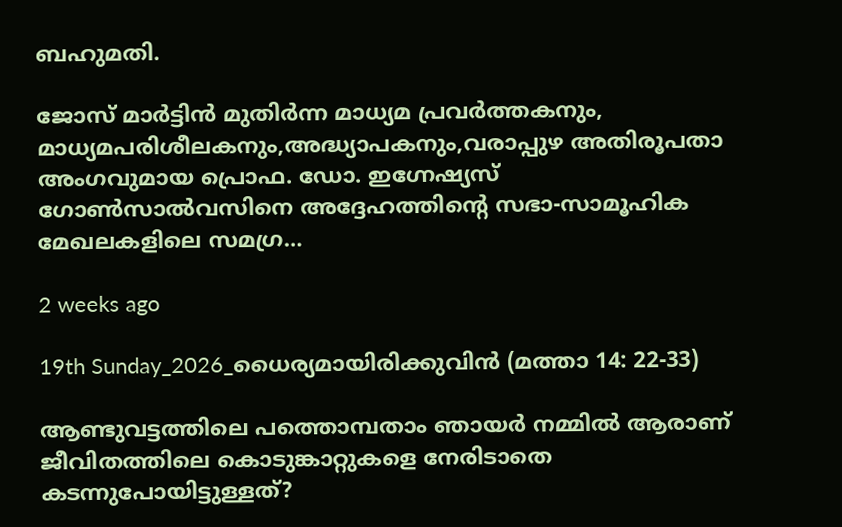ബഹുമതി.

ജോസ് മാർട്ടിൻ മുതിർന്ന മാധ്യമ പ്രവർത്തകനും, മാധ്യമപരിശീലകനും,അദ്ധ്യാപകനും,വരാപ്പുഴ അതിരൂപതാ അംഗവുമായ പ്രൊഫ. ഡോ. ഇഗ്നേഷ്യസ് ഗോൺസാൽവസിനെ അദ്ദേഹത്തിന്റെ സഭാ-സാമൂഹിക മേഖലകളിലെ സമഗ്ര…

2 weeks ago

19th Sunday_2026_ധൈര്യമായിരിക്കുവിൻ (മത്താ 14: 22-33)

ആണ്ടുവട്ടത്തിലെ പത്തൊമ്പതാം ഞായർ നമ്മിൽ ആരാണ് ജീവിതത്തിലെ കൊടുങ്കാറ്റുകളെ നേരിടാതെ കടന്നുപോയിട്ടുള്ളത്?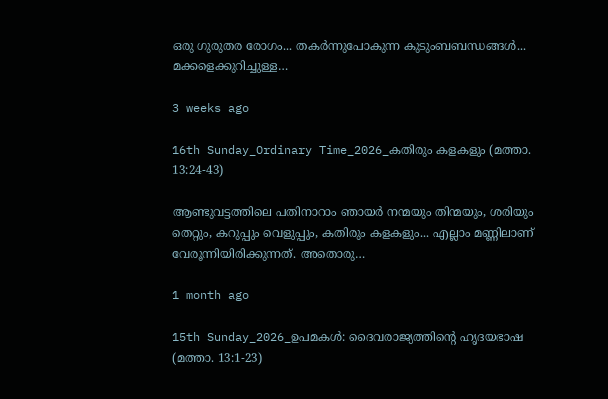ഒരു ഗുരുതര രോഗം... തകർന്നുപോകുന്ന കുടുംബബന്ധങ്ങൾ... മക്കളെക്കുറിച്ചുള്ള…

3 weeks ago

16th Sunday_Ordinary Time_2026_കതിരും കളകളും (മത്താ. 13:24-43)

ആണ്ടുവട്ടത്തിലെ പതിനാറാം ഞായർ നന്മയും തിന്മയും, ശരിയും തെറ്റും, കറുപ്പും വെളുപ്പും, കതിരും കളകളും... എല്ലാം മണ്ണിലാണ് വേരൂന്നിയിരിക്കുന്നത്. അതൊരു…

1 month ago

15th Sunday_2026_ഉപമകൾ: ദൈവരാജ്യത്തിന്റെ ഹൃദയഭാഷ (മത്താ. 13:1-23)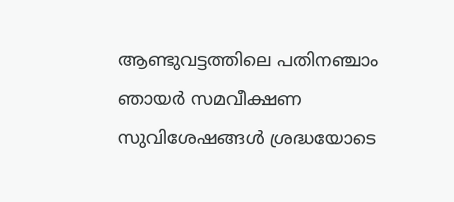ആണ്ടുവട്ടത്തിലെ പതിനഞ്ചാം ഞായർ സമവീക്ഷണ സുവിശേഷങ്ങൾ ശ്രദ്ധയോടെ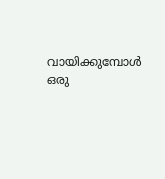വായിക്കുമ്പോൾ ഒരു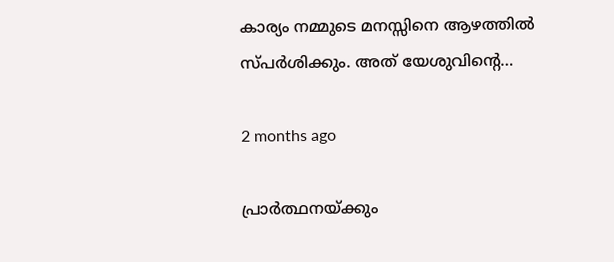കാര്യം നമ്മുടെ മനസ്സിനെ ആഴത്തിൽ സ്പർശിക്കും. അത് യേശുവിന്റെ…

2 months ago

പ്രാര്‍ത്ഥനയ്ക്കും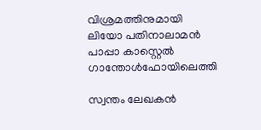വിശ്രമത്തിനുമായി ലിയോ പതിനാലാമന്‍ പാപ്പാ കാസ്റ്റെല്‍ ഗാന്തോള്‍ഫോയിലെത്തി

സ്വന്തം ലേഖകന്‍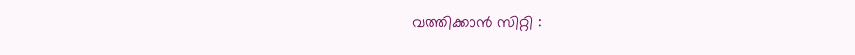വത്തിക്കാന്‍ സിറ്റി :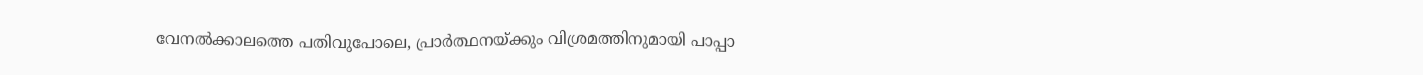വേനല്‍ക്കാലത്തെ പതിവുപോലെ, പ്രാര്‍ത്ഥനയ്ക്കും വിശ്രമത്തിനുമായി പാപ്പാ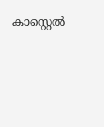കാസ്റ്റെല്‍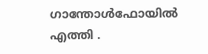ഗാന്തോള്‍ഫോയില്‍ എത്തി .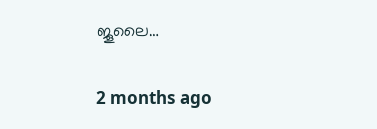ജൂലൈ…

2 months ago